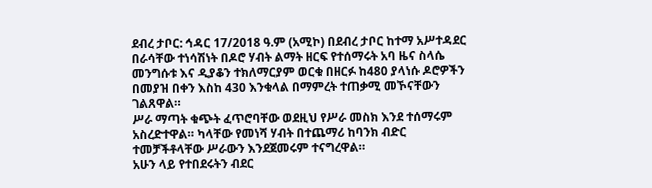ደብረ ታቦር: ኅዳር 17/2018 ዓ.ም (አሚኮ) በደብረ ታቦር ከተማ አሥተዳደር በራሳቸው ተነሳሽነት በዶሮ ሃብት ልማት ዘርፍ የተሰማሩት አባ ዜና ስላሴ መንግሱቱ እና ዲያቆን ተክለማርያም ወርቁ በዘርፉ ከ480 ያላነሱ ዶሮዎችን በመያዝ በቀን እስከ 430 እንቁላል በማምረት ተጠቃሚ መኾናቸውን ገልጸዋል።
ሥራ ማጣት ቁጭት ፈጥሮባቸው ወደዚህ የሥራ መስክ እንደ ተሰማሩም አስረድተዋል። ካላቸው የመነሻ ሃብት በተጨማሪ ከባንክ ብድር ተመቻችቶላቸው ሥራውን እንደጀመሩም ተናግረዋል።
አሁን ላይ የተበደሩትን ብደር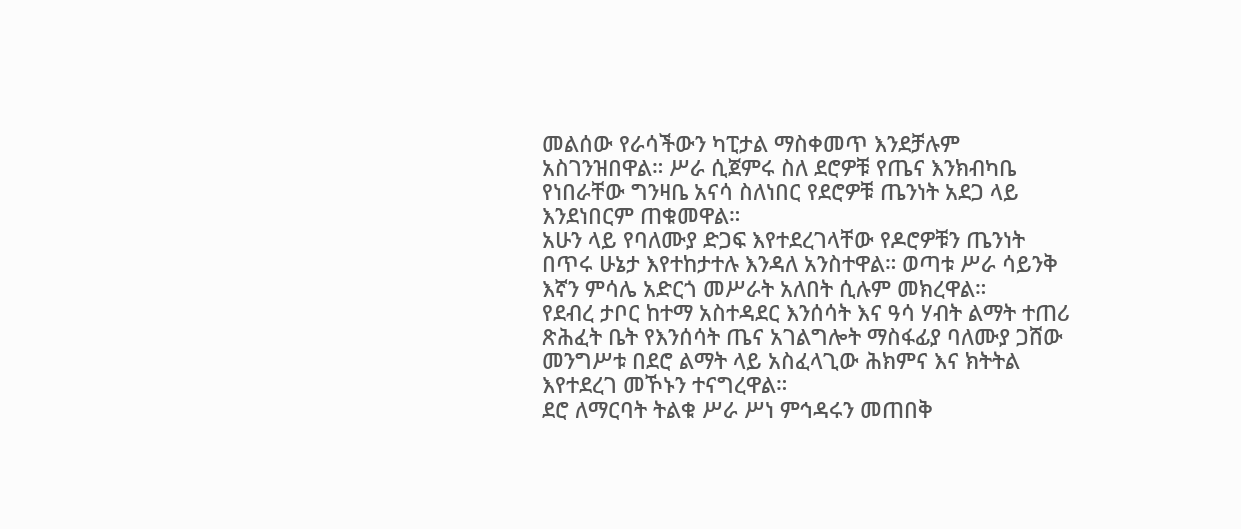መልሰው የራሳችውን ካፒታል ማስቀመጥ እንደቻሉም አስገንዝበዋል። ሥራ ሲጀምሩ ስለ ደሮዎቹ የጤና እንክብካቤ የነበራቸው ግንዛቤ አናሳ ስለነበር የደሮዎቹ ጤንነት አደጋ ላይ እንደነበርም ጠቁመዋል።
አሁን ላይ የባለሙያ ድጋፍ እየተደረገላቸው የዶሮዎቹን ጤንነት በጥሩ ሁኔታ እየተከታተሉ እንዳለ አንስተዋል። ወጣቱ ሥራ ሳይንቅ እኛን ምሳሌ አድርጎ መሥራት አለበት ሲሉም መክረዋል።
የደብረ ታቦር ከተማ አስተዳደር እንሰሳት እና ዓሳ ሃብት ልማት ተጠሪ ጽሕፈት ቤት የእንሰሳት ጤና አገልግሎት ማስፋፊያ ባለሙያ ጋሸው መንግሥቱ በደሮ ልማት ላይ አስፈላጊው ሕክምና እና ክትትል እየተደረገ መኾኑን ተናግረዋል።
ደሮ ለማርባት ትልቁ ሥራ ሥነ ምኅዳሩን መጠበቅ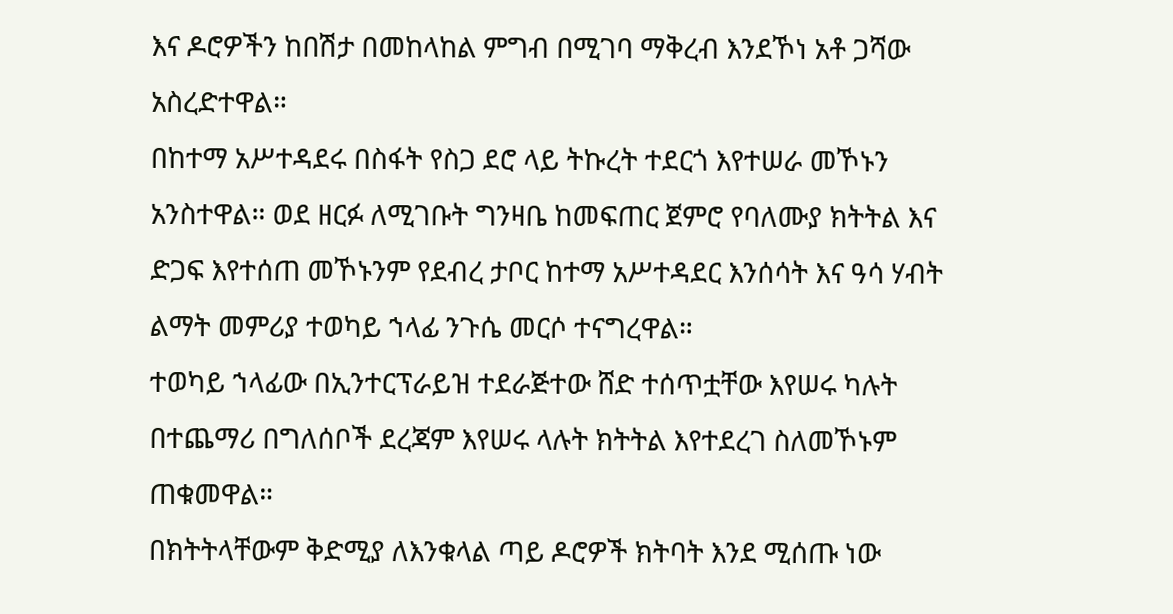እና ዶሮዎችን ከበሽታ በመከላከል ምግብ በሚገባ ማቅረብ እንደኾነ አቶ ጋሻው አስረድተዋል።
በከተማ አሥተዳደሩ በስፋት የስጋ ደሮ ላይ ትኩረት ተደርጎ እየተሠራ መኾኑን አንስተዋል። ወደ ዘርፉ ለሚገቡት ግንዛቤ ከመፍጠር ጀምሮ የባለሙያ ክትትል እና ድጋፍ እየተሰጠ መኾኑንም የደብረ ታቦር ከተማ አሥተዳደር እንሰሳት እና ዓሳ ሃብት ልማት መምሪያ ተወካይ ኀላፊ ንጉሴ መርሶ ተናግረዋል።
ተወካይ ኀላፊው በኢንተርፕራይዝ ተደራጅተው ሸድ ተሰጥቷቸው እየሠሩ ካሉት በተጨማሪ በግለሰቦች ደረጃም እየሠሩ ላሉት ክትትል እየተደረገ ስለመኾኑም ጠቁመዋል።
በክትትላቸውም ቅድሚያ ለእንቁላል ጣይ ዶሮዎች ክትባት እንደ ሚሰጡ ነው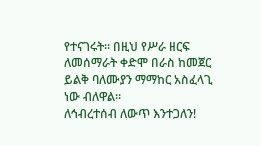የተናገሩት። በዚህ የሥራ ዘርፍ ለመሰማራት ቀድሞ በራስ ከመጀር ይልቅ ባለሙያን ማማከር አስፈላጊ ነው ብለዋል።
ለኅብረተሰብ ለውጥ እንተጋለን!